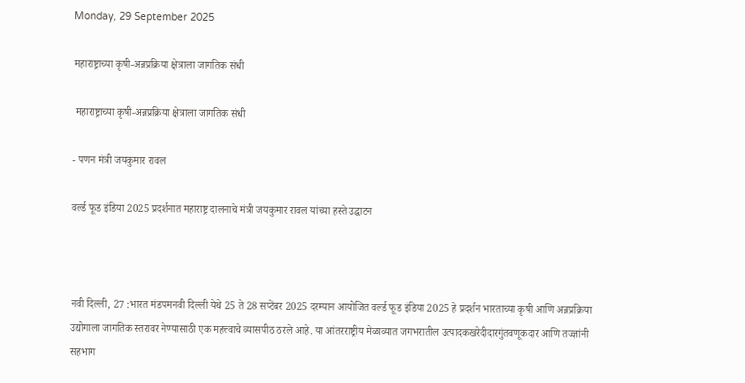Monday, 29 September 2025

महाराष्ट्राच्या कृषी-अन्नप्रक्रिया क्षेत्राला जागतिक संधी

 महाराष्ट्राच्या कृषी-अन्नप्रक्रिया क्षेत्राला जागतिक संधी

- पणन मंत्री जयकुमार रावल

वर्ल्ड फूड इंडिया 2025 प्रदर्शनात महाराष्ट्र दालनाचे मंत्री जयकुमार रावल यांच्या हस्ते उद्घाटन



नवी दिल्ली, 27 :भारत मंडपमनवी दिल्ली येथे 25 ते 28 सप्टेंबर 2025 दरम्यान आयोजित वर्ल्ड फूड इंडिया 2025 हे प्रदर्शन भारताच्या कृषी आणि अन्नप्रक्रिया उद्योगाला जागतिक स्तरावर नेण्यासाठी एक महत्त्वाचे व्यासपीठ ठरले आहे. या आंतरराष्ट्रीय मेळाव्यात जगभरातील उत्पादकखरेदीदारगुंतवणूकदार आणि तज्ज्ञांनी सहभाग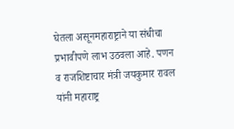घेतला असूनमहाराष्ट्राने या संधीचा प्रभावीपणे लाभ उठवला आहे. पणन व राजशिष्टाचार मंत्री जयकुमार रावल यांनी महाराष्ट्र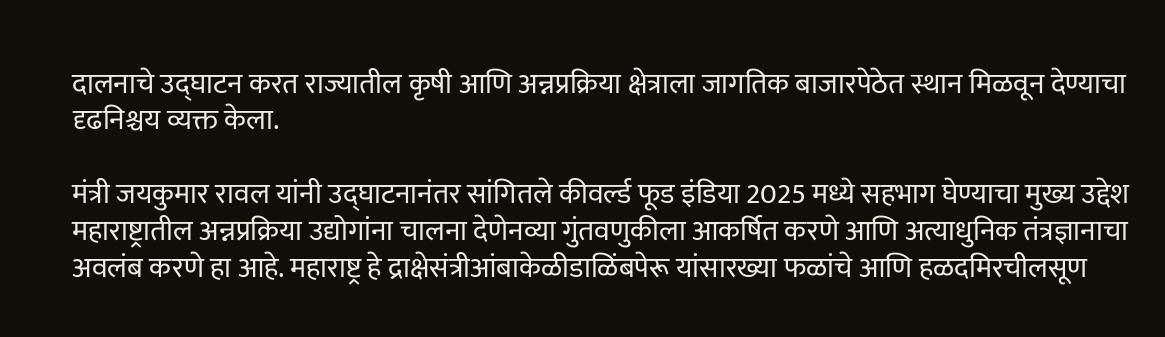दालनाचे उद्घाटन करत राज्यातील कृषी आणि अन्नप्रक्रिया क्षेत्राला जागतिक बाजारपेठेत स्थान मिळवून देण्याचा दृढनिश्चय व्यक्त केला.

मंत्री जयकुमार रावल यांनी उद्घाटनानंतर सांगितले कीवर्ल्ड फूड इंडिया 2025 मध्ये सहभाग घेण्याचा मुख्य उद्देश महाराष्ट्रातील अन्नप्रक्रिया उद्योगांना चालना देणेनव्या गुंतवणुकीला आकर्षित करणे आणि अत्याधुनिक तंत्रज्ञानाचा अवलंब करणे हा आहे. महाराष्ट्र हे द्राक्षेसंत्रीआंबाकेळीडाळिंबपेरू यांसारख्या फळांचे आणि हळदमिरचीलसूण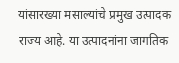यांसारख्या मसाल्यांचे प्रमुख उत्पादक राज्य आहे. या उत्पादनांना जागतिक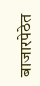बाजारपेठेत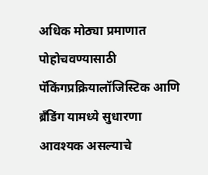अधिक मोठ्या प्रमाणात पोहोचवण्यासाठी पॅकिंगप्रक्रियालॉजिस्टिक आणि ब्रँडिंग यामध्ये सुधारणा आवश्यक असल्याचे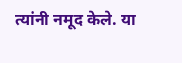त्यांनी नमूद केले. या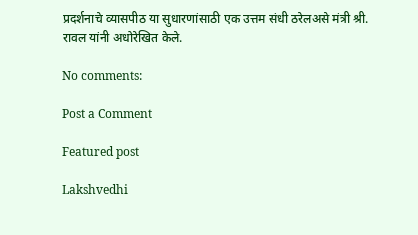प्रदर्शनाचे व्यासपीठ या सुधारणांसाठी एक उत्तम संधी ठरेलअसे मंत्री श्री. रावल यांनी अधोरेखित केले.

No comments:

Post a Comment

Featured post

Lakshvedhi